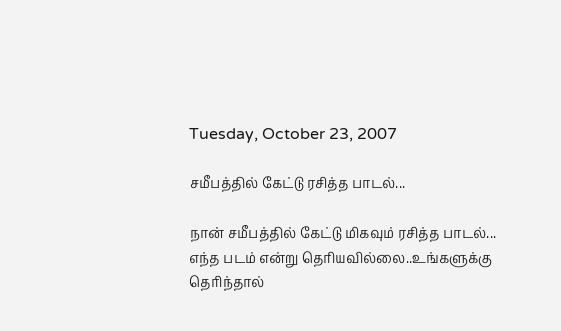Tuesday, October 23, 2007

சமீபத்தில் கேட்டு ரசித்த பாடல்...

நான் சமீபத்தில் கேட்டு மிகவும் ரசித்த பாடல்...
எந்த படம் என்று தெரியவில்லை..உங்களுக்கு தெரிந்தால்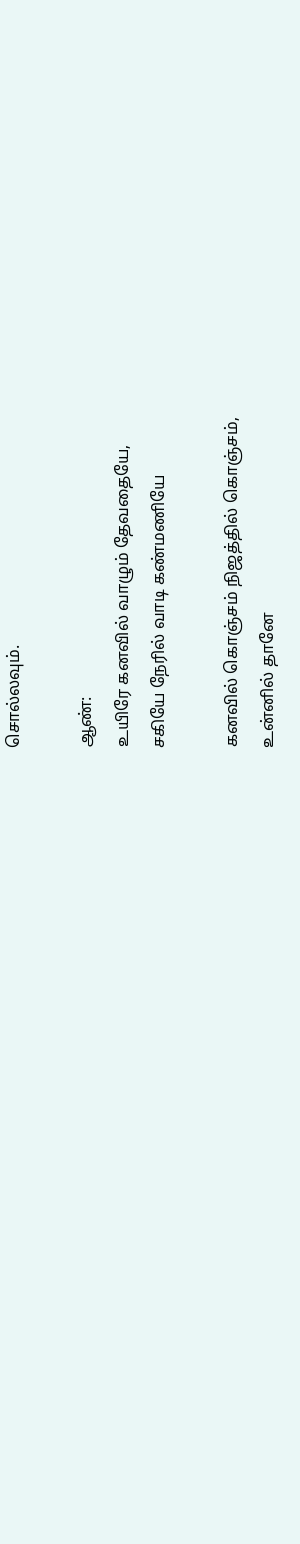சொல்லவும்.

ஆண்:
உயிரே கனவில் வாழும் தேவதையே,
சகியே நேரில் வாடி கண்மணியே

கனவில் கொஞ்சம் நிஜத்தில் கொஞ்சம்,
உன்னில் தானே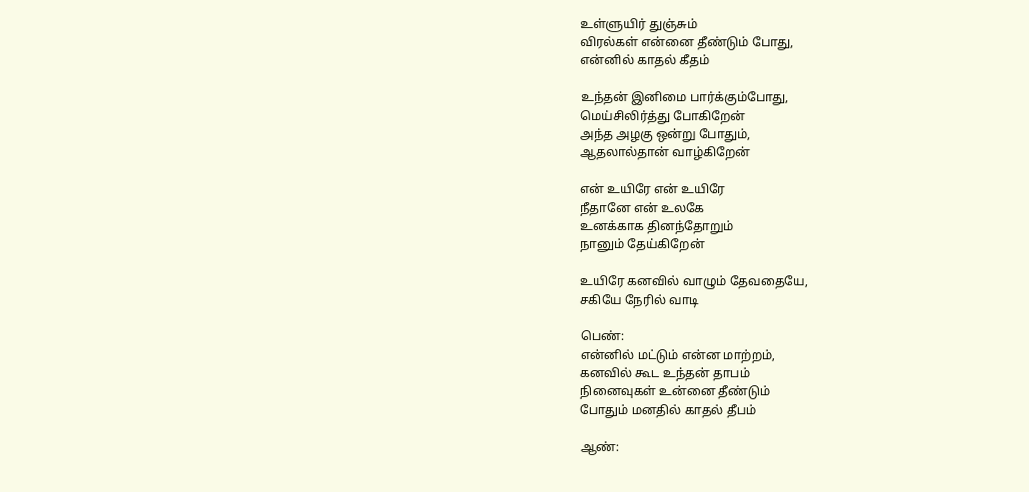உள்ளுயிர் துஞ்சும்
விரல்கள் என்னை தீண்டும் போது,
என்னில் காதல் கீதம்

உந்தன் இனிமை பார்க்கும்போது,
மெய்சிலிர்த்து போகிறேன்
அந்த அழகு ஒன்று போதும்,
ஆதலால்தான் வாழ்கிறேன்

என் உயிரே என் உயிரே
நீதானே என் உலகே
உனக்காக தினந்தோறும்
நானும் தேய்கிறேன்

உயிரே கனவில் வாழும் தேவதையே,
சகியே நேரில் வாடி

பெண்:
என்னில் மட்டும் என்ன மாற்றம்,
கனவில் கூட உந்தன் தாபம்
நினைவுகள் உன்னை தீண்டும்
போதும் மனதில் காதல் தீபம்

ஆண்: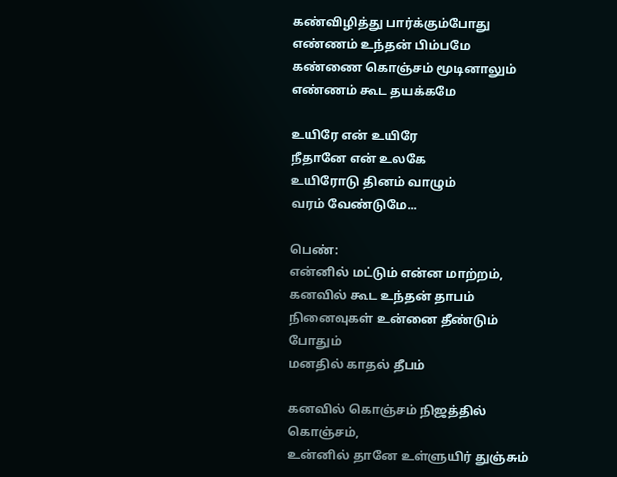கண்விழித்து பார்க்கும்போது
எண்ணம் உந்தன் பிம்பமே
கண்ணை கொஞ்சம் மூடினாலும்
எண்ணம் கூட தயக்கமே

உயிரே என் உயிரே
நீதானே என் உலகே
உயிரோடு தினம் வாழும்
வரம் வேண்டுமே...

பெண்:
என்னில் மட்டும் என்ன மாற்றம்,
கனவில் கூட உந்தன் தாபம்
நினைவுகள் உன்னை தீண்டும் போதும்
மனதில் காதல் தீபம்

கனவில் கொஞ்சம் நிஜத்தில் கொஞ்சம்,
உன்னில் தானே உள்ளுயிர் துஞ்சும்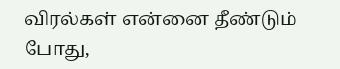விரல்கள் என்னை தீண்டும் போது,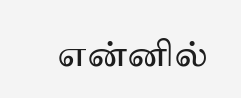என்னில்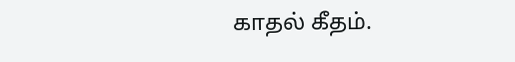காதல் கீதம்.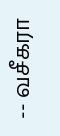-- வசீகரா